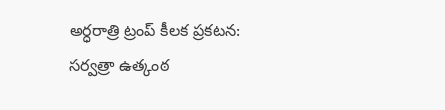అర్ధరాత్రి ట్రంప్ కీలక ప్రకటన: సర్వత్రా ఉత్కంఠ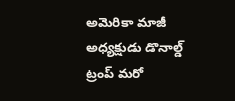అమెరికా మాజీ అధ్యక్షుడు డొనాల్డ్ ట్రంప్ మరో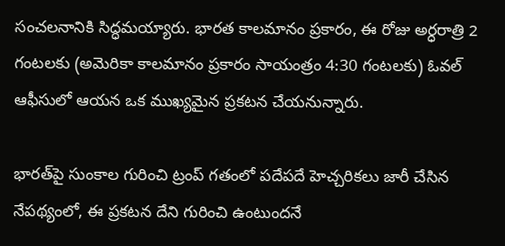సంచలనానికి సిద్ధమయ్యారు. భారత కాలమానం ప్రకారం, ఈ రోజు అర్ధరాత్రి 2 గంటలకు (అమెరికా కాలమానం ప్రకారం సాయంత్రం 4:30 గంటలకు) ఓవల్ ఆఫీసులో ఆయన ఒక ముఖ్యమైన ప్రకటన చేయనున్నారు.

భారత్‌పై సుంకాల గురించి ట్రంప్ గతంలో పదేపదే హెచ్చరికలు జారీ చేసిన నేపథ్యంలో, ఈ ప్రకటన దేని గురించి ఉంటుందనే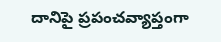దానిపై ప్రపంచవ్యాప్తంగా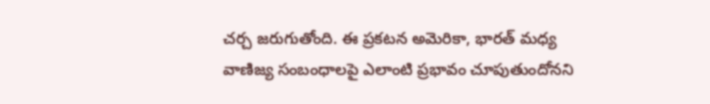చర్చ జరుగుతోంది. ఈ ప్రకటన అమెరికా, భారత్ మధ్య వాణిజ్య సంబంధాలపై ఎలాంటి ప్రభావం చూపుతుందోనని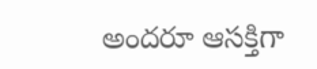అందరూ ఆసక్తిగా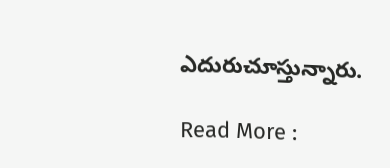ఎదురుచూస్తున్నారు.

Read More :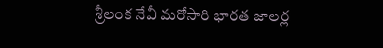శ్రీలంక నేవీ మరోసారి భారత జాలర్ల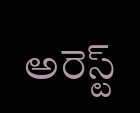అరెస్ట్